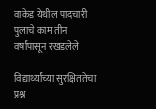वाकेड येथील पादचारी पुलाचे काम तीन वर्षांपासून रखडलेले

विद्यार्थ्यांच्या सुरक्षिततेचा प्रश्न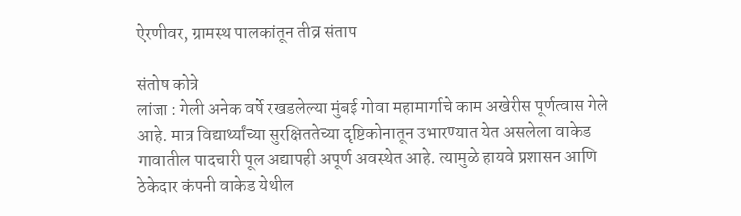ऐरणीवर, ग्रामस्थ पालकांतून तीव्र संताप

संतोष कोत्रे
लांजा : गेली अनेक वर्षे रखडलेल्या मुंबई गोवा महामार्गाचे काम अखेरीस पूर्णत्वास गेले आहे. मात्र विद्यार्थ्यांच्या सुरक्षिततेच्या दृष्टिकोनातून उभारण्यात येत असलेला वाकेड गावातील पादचारी पूल अद्यापही अपूर्ण अवस्थेत आहे. त्यामुळे हायवे प्रशासन आणि ठेकेदार कंपनी वाकेड येथील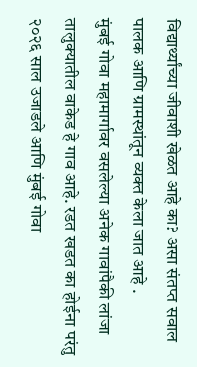विद्यार्थ्यांच्या जीवाशी खेळत आहे का? असा संतप्त सवाल पालक आणि ग्रामस्थांतून व्यक्त केला जात आहे .
मुंबई गोवा महामार्गावर वसलेल्या अनेक गावांपैकी लांजा तालुक्यातील वाकेड हे गाव आहे. रडत खडत का होईना परंतु २०२६ साल उजाडले आणि मुंबई गोवा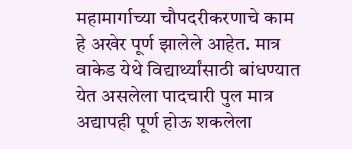महामार्गाच्या चौपदरीकरणाचे काम हे अखेर पूर्ण झालेले आहेत. मात्र वाकेड येथे विद्यार्थ्यांसाठी बांधण्यात येत असलेला पादचारी पुल मात्र अद्यापही पूर्ण होऊ शकलेला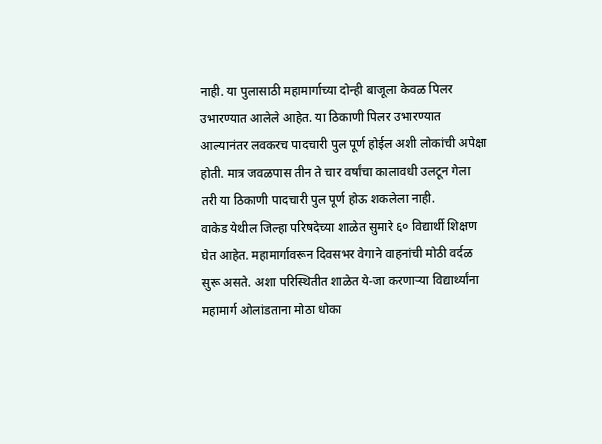नाही. या पुलासाठी महामार्गाच्या दोन्ही बाजूला केवळ पिलर उभारण्यात आलेले आहेत. या ठिकाणी पिलर उभारण्यात आल्यानंतर लवकरच पादचारी पुल पूर्ण होईल अशी लोकांची अपेक्षा होती. मात्र जवळपास तीन ते चार वर्षांचा कालावधी उलटून गेला तरी या ठिकाणी पादचारी पुल पूर्ण होऊ शकलेला नाही.
वाकेड येथील जिल्हा परिषदेच्या शाळेत सुमारे ६० विद्यार्थी शिक्षण घेत आहेत. महामार्गावरून दिवसभर वेगाने वाहनांची मोठी वर्दळ सुरू असते. अशा परिस्थितीत शाळेत ये-जा करणाऱ्या विद्यार्थ्यांना महामार्ग ओलांडताना मोठा धोका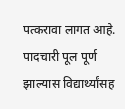पत्करावा लागत आहे. पादचारी पूल पूर्ण झाल्यास विद्यार्थ्यांसह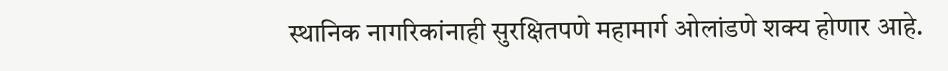स्थानिक नागरिकांनाही सुरक्षितपणे महामार्ग ओलांडणे शक्य होणार आहे.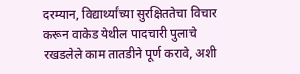दरम्यान, विद्यार्थ्यांच्या सुरक्षिततेचा विचार करून वाकेड येथील पादचारी पुलाचे रखडलेले काम तातडीने पूर्ण करावे, अशी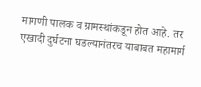मागणी पालक व ग्रामस्थांकडून होत आहे. तर एखादी दुर्घटना घडल्यानंतरच याबाबत महामार्ग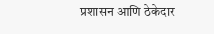प्रशासन आणि ठेकेदार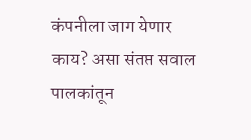कंपनीला जाग येणार काय? असा संतप्त सवाल पालकांतून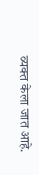व्यक्त केला जात आहे.